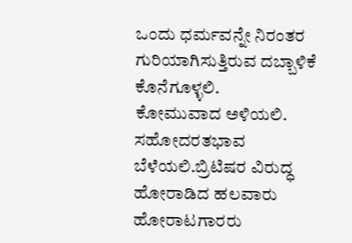ಒಂದು ಧರ್ಮವನ್ನೇ ನಿರಂತರ ಗುರಿಯಾಗಿಸುತ್ತಿರುವ ದಬ್ಬಾಳಿಕೆ ಕೊನೆಗೂಳ್ಳಲಿ.
ಕೋಮುವಾದ ಅಳಿಯಲಿ. ಸಹೋದರತಭಾವ ಬೆಳೆಯಲಿ.ಬ್ರಿಟಿಷರ ವಿರುದ್ಧ ಹೋರಾಡಿದ ಹಲವಾರು ಹೋರಾಟಗಾರರು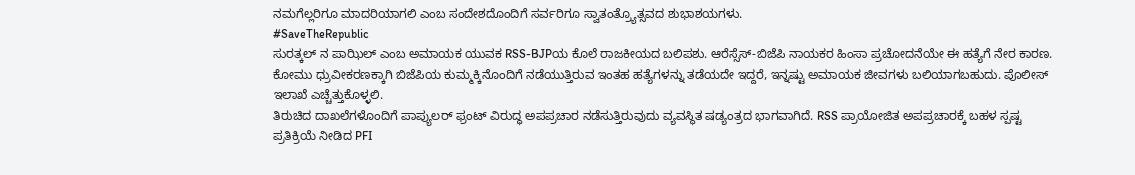ನಮಗೆಲ್ಲರಿಗೂ ಮಾದರಿಯಾಗಲಿ ಎಂಬ ಸಂದೇಶದೊಂದಿಗೆ ಸರ್ವರಿಗೂ ಸ್ವಾತಂತ್ರ್ಯೊತ್ಸವದ ಶುಭಾಶಯಗಳು.
#SaveTheRepublic
ಸುರತ್ಕಲ್ ನ ಪಾಝಿಲ್ ಎಂಬ ಅಮಾಯಕ ಯುವಕ RSS-BJPಯ ಕೊಲೆ ರಾಜಕೀಯದ ಬಲಿಪಶು. ಆರೆಸ್ಸೆಸ್-ಬಿಜೆಪಿ ನಾಯಕರ ಹಿಂಸಾ ಪ್ರಚೋದನೆಯೇ ಈ ಹತ್ಯೆಗೆ ನೇರ ಕಾರಣ. ಕೋಮು ಧ್ರುವೀಕರಣಕ್ಕಾಗಿ ಬಿಜೆಪಿಯ ಕುಮ್ಮಕ್ಕಿನೊಂದಿಗೆ ನಡೆಯುತ್ತಿರುವ ಇಂತಹ ಹತ್ಯೆಗಳನ್ನು ತಡೆಯದೇ ಇದ್ದರೆ, ಇನ್ನಷ್ಟು ಅಮಾಯಕ ಜೀವಗಳು ಬಲಿಯಾಗಬಹುದು. ಪೊಲೀಸ್ ಇಲಾಖೆ ಎಚ್ಚೆತ್ತುಕೊಳ್ಳಲಿ.
ತಿರುಚಿದ ದಾಖಲೆಗಳೊಂದಿಗೆ ಪಾಪ್ಯುಲರ್ ಫ್ರಂಟ್ ವಿರುದ್ಧ ಅಪಪ್ರಚಾರ ನಡೆಸುತ್ತಿರುವುದು ವ್ಯವಸ್ಥಿತ ಷಡ್ಯಂತ್ರದ ಭಾಗವಾಗಿದೆ. RSS ಪ್ರಾಯೋಜಿತ ಅಪಪ್ರಚಾರಕ್ಕೆ ಬಹಳ ಸ್ಪಷ್ಟ ಪ್ರತಿಕ್ರಿಯೆ ನೀಡಿದ PFI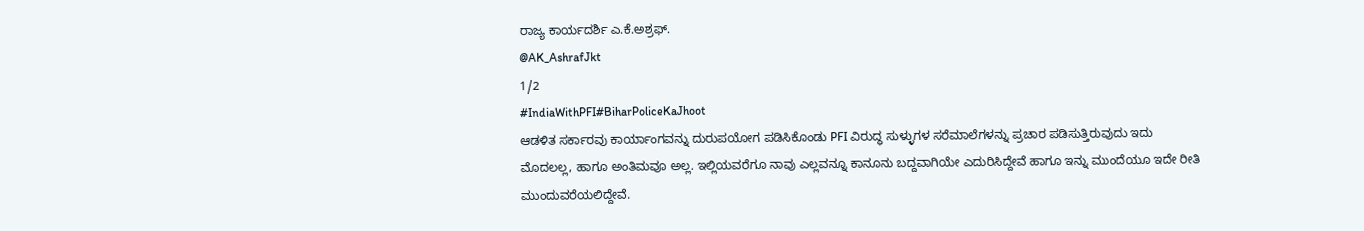ರಾಜ್ಯ ಕಾರ್ಯದರ್ಶಿ ಎ.ಕೆ.ಅಶ್ರಫ್.
@AK_AshrafJkt
1/2
#IndiaWithPFI#BiharPoliceKaJhoot
ಆಡಳಿತ ಸರ್ಕಾರವು ಕಾರ್ಯಾಂಗವನ್ನು ದುರುಪಯೋಗ ಪಡಿಸಿಕೊಂಡು PFI ವಿರುದ್ಧ ಸುಳ್ಳುಗಳ ಸರೆಮಾಲೆಗಳನ್ನು ಪ್ರಚಾರ ಪಡಿಸುತ್ತಿರುವುದು ಇದು ಮೊದಲಲ್ಲ, ಹಾಗೂ ಅಂತಿಮವೂ ಅಲ್ಲ. ಇಲ್ಲಿಯವರೆಗೂ ನಾವು ಎಲ್ಲವನ್ನೂ ಕಾನೂನು ಬದ್ದವಾಗಿಯೇ ಎದುರಿಸಿದ್ದೇವೆ ಹಾಗೂ ಇನ್ನು ಮುಂದೆಯೂ ಇದೇ ರೀತಿ ಮುಂದುವರೆಯಲಿದ್ದೇವೆ.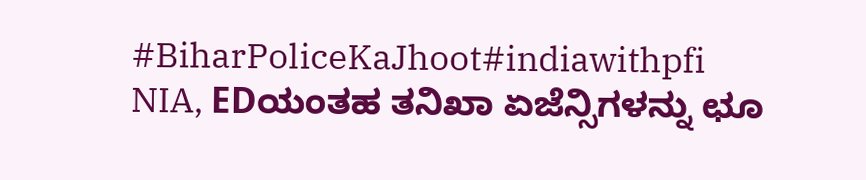#BiharPoliceKaJhoot#indiawithpfi
NIA, EDಯಂತಹ ತನಿಖಾ ಏಜೆನ್ಸಿಗಳನ್ನು ಛೂ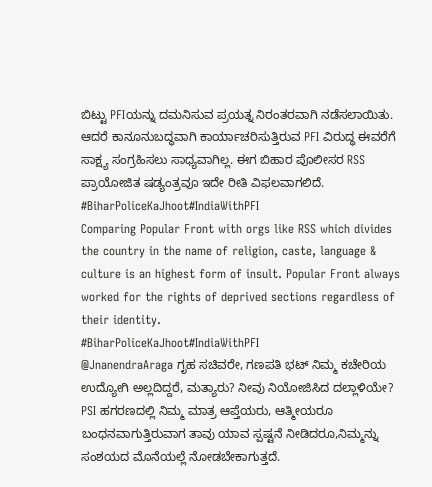ಬಿಟ್ಟು PFIಯನ್ನು ದಮನಿಸುವ ಪ್ರಯತ್ನ ನಿರಂತರವಾಗಿ ನಡೆಸಲಾಯಿತು. ಆದರೆ ಕಾನೂನುಬದ್ಧವಾಗಿ ಕಾರ್ಯಾಚರಿಸುತ್ತಿರುವ PFI ವಿರುದ್ಧ ಈವರೆಗೆ ಸಾಕ್ಷ್ಯ ಸಂಗ್ರಹಿಸಲು ಸಾಧ್ಯವಾಗಿಲ್ಲ. ಈಗ ಬಿಹಾರ ಪೊಲೀಸರ RSS ಪ್ರಾಯೋಜಿತ ಷಡ್ಯಂತ್ರವೂ ಇದೇ ರೀತಿ ವಿಫಲವಾಗಲಿದೆ.
#BiharPoliceKaJhoot#IndiaWithPFI
Comparing Popular Front with orgs like RSS which divides the country in the name of religion, caste, language & culture is an highest form of insult. Popular Front always worked for the rights of deprived sections regardless of their identity.
#BiharPoliceKaJhoot#IndiaWithPFI
@JnanendraAraga ಗೃಹ ಸಚಿವರೇ, ಗಣಪತಿ ಭಟ್ ನಿಮ್ಮ ಕಚೇರಿಯ ಉದ್ಯೋಗಿ ಅಲ್ಲದಿದ್ದರೆ, ಮತ್ಯಾರು? ನೀವು ನಿಯೋಜಿಸಿದ ದಲ್ಲಾಳಿಯೇ? PSI ಹಗರಣದಲ್ಲಿ ನಿಮ್ಮ ಮಾತ್ರ ಆಪ್ತೆಯರು, ಆತ್ಮೀಯರೂ ಬಂಧನವಾಗುತ್ತಿರುವಾಗ ತಾವು ಯಾವ ಸ್ಪಷ್ಟನೆ ನೀಡಿದರೂ,ನಿಮ್ಮನ್ನು ಸಂಶಯದ ಮೊನೆಯಲ್ಲೆ ನೋಡಬೇಕಾಗುತ್ತದೆ.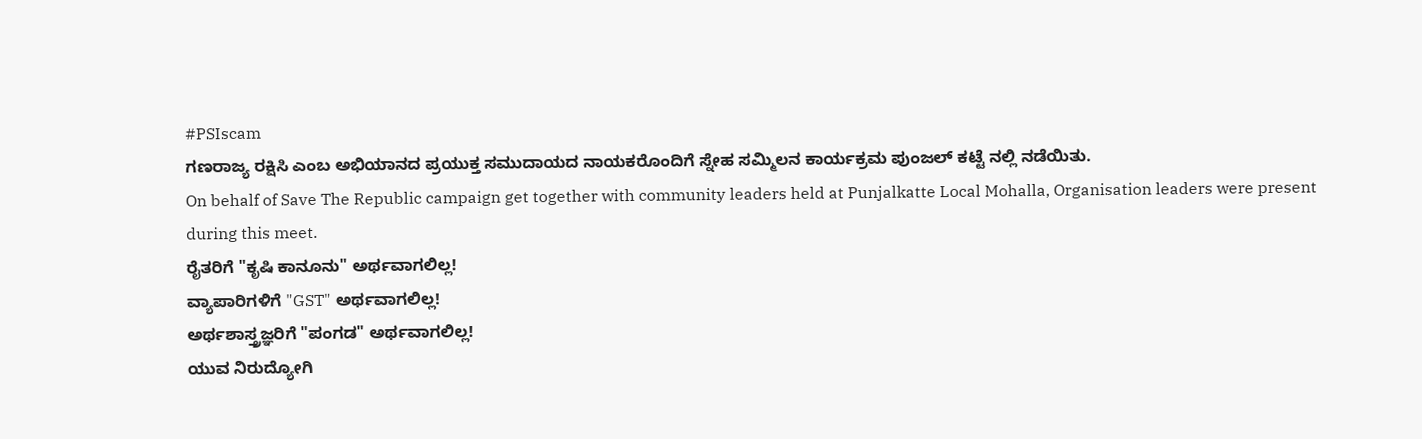#PSIscam
ಗಣರಾಜ್ಯ ರಕ್ಷಿಸಿ ಎಂಬ ಅಭಿಯಾನದ ಪ್ರಯುಕ್ತ ಸಮುದಾಯದ ನಾಯಕರೊಂದಿಗೆ ಸ್ನೇಹ ಸಮ್ಮಿಲನ ಕಾರ್ಯಕ್ರಮ ಪುಂಜಲ್ ಕಟ್ಟೆ ನಲ್ಲಿ ನಡೆಯಿತು.
On behalf of Save The Republic campaign get together with community leaders held at Punjalkatte Local Mohalla, Organisation leaders were present during this meet.
ರೈತರಿಗೆ "ಕೃಷಿ ಕಾನೂನು" ಅರ್ಥವಾಗಲಿಲ್ಲ!
ವ್ಯಾಪಾರಿಗಳಿಗೆ "GST" ಅರ್ಥವಾಗಲಿಲ್ಲ!
ಅರ್ಥಶಾಸ್ತ್ರಜ್ಞರಿಗೆ "ಪಂಗಡ" ಅರ್ಥವಾಗಲಿಲ್ಲ!
ಯುವ ನಿರುದ್ಯೋಗಿ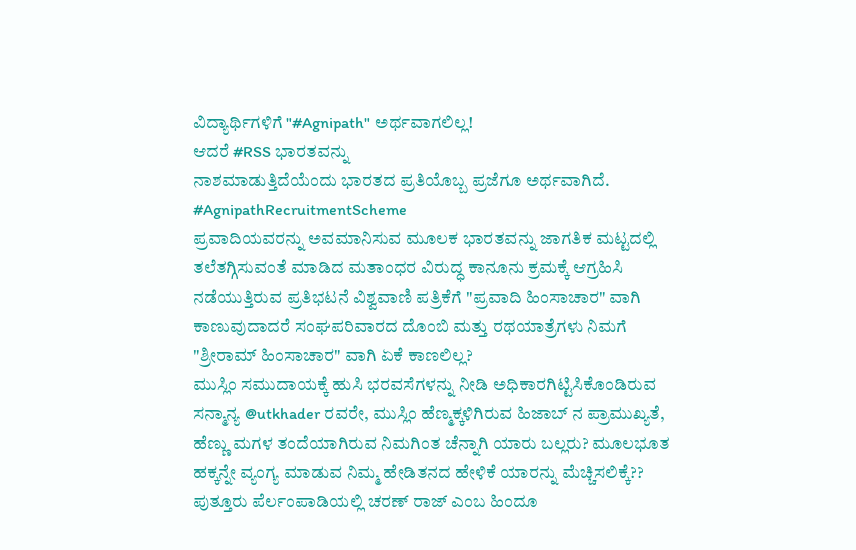ವಿದ್ಯಾರ್ಥಿಗಳಿಗೆ "#Agnipath" ಅರ್ಥವಾಗಲಿಲ್ಲ!
ಆದರೆ #RSS ಭಾರತವನ್ನು
ನಾಶಮಾಡುತ್ತಿದೆಯೆಂದು ಭಾರತದ ಪ್ರತಿಯೊಬ್ಬ ಪ್ರಜೆಗೂ ಅರ್ಥವಾಗಿದೆ.
#AgnipathRecruitmentScheme
ಪ್ರವಾದಿಯವರನ್ನು ಅವಮಾನಿಸುವ ಮೂಲಕ ಭಾರತವನ್ನು ಜಾಗತಿಕ ಮಟ್ಟದಲ್ಲಿ ತಲೆತಗ್ಗಿಸುವಂತೆ ಮಾಡಿದ ಮತಾಂಧರ ವಿರುದ್ಧ ಕಾನೂನು ಕ್ರಮಕ್ಕೆ ಆಗ್ರಹಿಸಿ ನಡೆಯುತ್ತಿರುವ ಪ್ರತಿಭಟನೆ ವಿಶ್ವವಾಣಿ ಪತ್ರಿಕೆಗೆ "ಪ್ರವಾದಿ ಹಿಂಸಾಚಾರ" ವಾಗಿ ಕಾಣುವುದಾದರೆ ಸಂಘಪರಿವಾರದ ದೊಂಬಿ ಮತ್ತು ರಥಯಾತ್ರೆಗಳು ನಿಮಗೆ "ಶ್ರೀರಾಮ್ ಹಿಂಸಾಚಾರ" ವಾಗಿ ಏಕೆ ಕಾಣಲಿಲ್ಲ?
ಮುಸ್ಲಿಂ ಸಮುದಾಯಕ್ಕೆ ಹುಸಿ ಭರವಸೆಗಳನ್ನು ನೀಡಿ ಅಧಿಕಾರಗಿಟ್ಟಿಸಿಕೊಂಡಿರುವ ಸನ್ಮಾನ್ಯ @utkhader ರವರೇ, ಮುಸ್ಲಿಂ ಹೆಣ್ಮಕ್ಕಳಿಗಿರುವ ಹಿಜಾಬ್ ನ ಪ್ರಾಮುಖ್ಯತೆ, ಹೆಣ್ಣು ಮಗಳ ತಂದೆಯಾಗಿರುವ ನಿಮಗಿಂತ ಚೆನ್ನಾಗಿ ಯಾರು ಬಲ್ಲರು? ಮೂಲಭೂತ ಹಕ್ಕನ್ನೇ ವ್ಯಂಗ್ಯ ಮಾಡುವ ನಿಮ್ಮ ಹೇಡಿತನದ ಹೇಳಿಕೆ ಯಾರನ್ನು ಮೆಚ್ಚಿಸಲಿಕ್ಕೆ??
ಪುತ್ತೂರು ಪೆರ್ಲಂಪಾಡಿಯಲ್ಲಿ ಚರಣ್ ರಾಜ್ ಎಂಬ ಹಿಂದೂ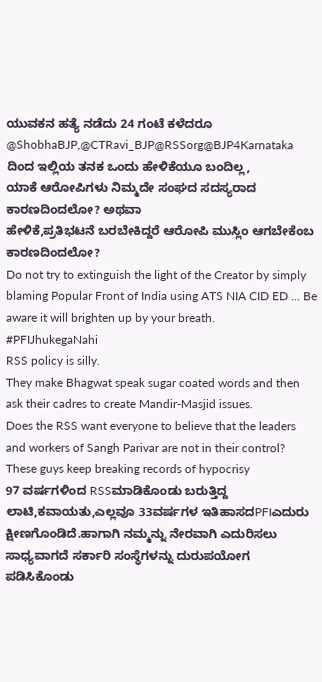ಯುವಕನ ಹತ್ಯೆ ನಡೆದು 24 ಗಂಟೆ ಕಳೆದರೂ @ShobhaBJP,@CTRavi_BJP@RSSorg@BJP4Karnataka ದಿಂದ ಇಲ್ಲಿಯ ತನಕ ಒಂದು ಹೇಳಿಕೆಯೂ ಬಂದಿಲ್ಲ,
ಯಾಕೆ ಆರೋಪಿಗಳು ನಿಮ್ಮದೇ ಸಂಘದ ಸದಸ್ಯರಾದ ಕಾರಣದಿಂದಲೋ? ಅಥವಾ
ಹೇಳಿಕೆ,ಪ್ರತಿಭಟನೆ ಬರಬೇಕಿದ್ದರೆ ಆರೋಪಿ ಮುಸ್ಲಿಂ ಆಗಬೇಕೆಂಬ ಕಾರಣದಿಂದಲೋ?
Do not try to extinguish the light of the Creator by simply blaming Popular Front of India using ATS NIA CID ED ... Be aware it will brighten up by your breath.
#PFIJhukegaNahi
RSS policy is silly.
They make Bhagwat speak sugar coated words and then ask their cadres to create Mandir-Masjid issues.
Does the RSS want everyone to believe that the leaders and workers of Sangh Parivar are not in their control?
These guys keep breaking records of hypocrisy
97 ವರ್ಷಗಳಿಂದ RSSಮಾಡಿಕೊಂಡು ಬರುತ್ತಿದ್ದ ಲಾಟಿ,ಕವಾಯತು,ಎಲ್ಲವೂ 33ವರ್ಷಗಳ ಇತಿಹಾಸದPFIಎದುರು ಕ್ಷೀಣಗೊಂಡಿದೆ.ಹಾಗಾಗಿ ನಮ್ಮನ್ನು ನೇರವಾಗಿ ಎದುರಿಸಲು ಸಾಧ್ಯವಾಗದೆ ಸರ್ಕಾರಿ ಸಂಸ್ಥೆಗಳನ್ನು ದುರುಪಯೋಗ ಪಡಿಸಿಕೊಂಡು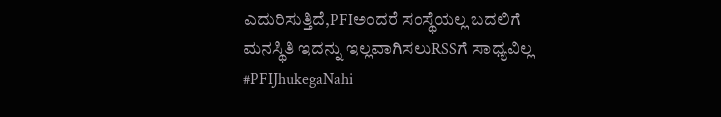ಎದುರಿಸುತ್ತಿದೆ,PFIಅಂದರೆ ಸಂಸ್ಥೆಯಲ್ಲ ಬದಲಿಗೆ ಮನಸ್ಥಿತಿ ಇದನ್ನು ಇಲ್ಲವಾಗಿಸಲುRSSಗೆ ಸಾಧ್ಯವಿಲ್ಲ
#PFIJhukegaNahi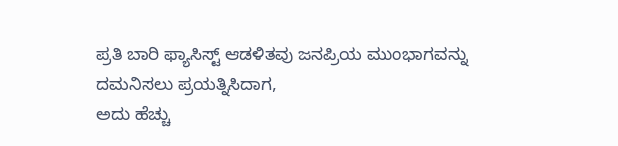ಪ್ರತಿ ಬಾರಿ ಫ್ಯಾಸಿಸ್ಟ್ ಆಡಳಿತವು ಜನಪ್ರಿಯ ಮುಂಭಾಗವನ್ನು ದಮನಿಸಲು ಪ್ರಯತ್ನಿಸಿದಾಗ,
ಅದು ಹೆಚ್ಚು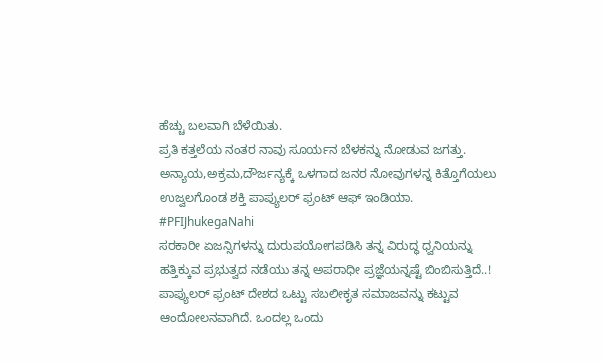ಹೆಚ್ಚು ಬಲವಾಗಿ ಬೆಳೆಯಿತು.
ಪ್ರತಿ ಕತ್ತಲೆಯ ನಂತರ ನಾವು ಸೂರ್ಯನ ಬೆಳಕನ್ನು ನೋಡುವ ಜಗತ್ತು.
ಅನ್ಯಾಯ,ಅಕ್ರಮ,ದೌರ್ಜನ್ಯಕ್ಕೆ ಒಳಗಾದ ಜನರ ನೋವುಗಳನ್ನ ಕಿತ್ತೊಗೆಯಲು ಉಜ್ವಲಗೊಂಡ ಶಕ್ತಿ ಪಾಪ್ಯುಲರ್ ಫ್ರಂಟ್ ಆಫ್ ಇಂಡಿಯಾ.
#PFIJhukegaNahi
ಸರಕಾರೀ ಏಜನ್ಸಿಗಳನ್ನು ದುರುಪಯೋಗಪಡಿಸಿ ತನ್ನ ವಿರುದ್ಧ ಧ್ವನಿಯನ್ನು ಹತ್ತಿಕ್ಕುವ ಪ್ರಭುತ್ವದ ನಡೆಯು ತನ್ನ ಅಪರಾಧೀ ಪ್ರಜ್ಞೆಯನ್ನಷ್ಟೆ ಬಿಂಬಿಸುತ್ತಿದೆ..!
ಪಾಪ್ಯುಲರ್ ಫ್ರಂಟ್ ದೇಶದ ಒಟ್ಟು ಸಬಲೀಕೃತ ಸಮಾಜವನ್ನು ಕಟ್ಟುವ ಆಂದೋಲನವಾಗಿದೆ. ಒಂದಲ್ಲ ಒಂದು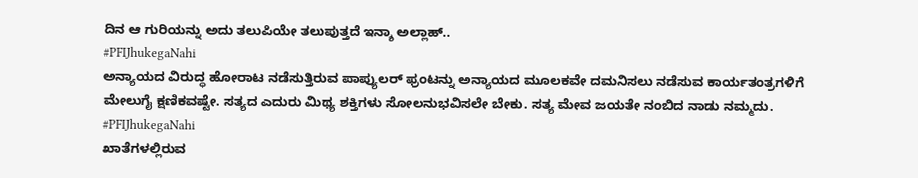ದಿನ ಆ ಗುರಿಯನ್ನು ಅದು ತಲುಪಿಯೇ ತಲುಪುತ್ತದೆ ಇನ್ಶಾ ಅಲ್ಲಾಹ್..
#PFIJhukegaNahi
ಅನ್ಯಾಯದ ವಿರುದ್ಧ ಹೋರಾಟ ನಡೆಸುತ್ತಿರುವ ಪಾಪ್ಯುಲರ್ ಫ್ರಂಟನ್ನು ಅನ್ಯಾಯದ ಮೂಲಕವೇ ದಮನಿಸಲು ನಡೆಸುವ ಕಾರ್ಯತಂತ್ರಗಳಿಗೆ ಮೇಲುಗೈ ಕ್ಷಣಿಕವಷ್ಟೇ. ಸತ್ಯದ ಎದುರು ಮಿಥ್ಯ ಶಕ್ತಿಗಳು ಸೋಲನುಭವಿಸಲೇ ಬೇಕು. ಸತ್ಯ ಮೇವ ಜಯತೇ ನಂಬಿದ ನಾಡು ನಮ್ಮದು.
#PFIJhukegaNahi
ಖಾತೆಗಳಲ್ಲಿರುವ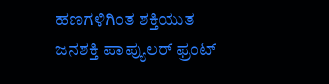ಹಣಗಳಿಗಿಂತ ಶಕ್ತಿಯುತ ಜನಶಕ್ತಿ ಪಾಪ್ಯುಲರ್ ಫ್ರಂಟ್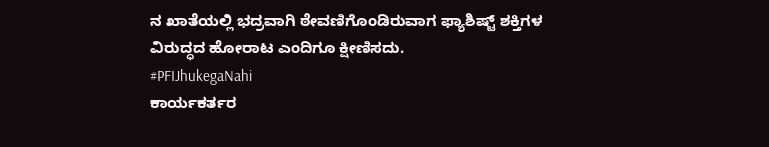ನ ಖಾತೆಯಲ್ಲಿ ಭದ್ರವಾಗಿ ಠೇವಣಿಗೊಂಡಿರುವಾಗ ಫ್ಯಾಶಿಷ್ಟ್ ಶಕ್ತಿಗಳ ವಿರುದ್ಧದ ಹೋರಾಟ ಎಂದಿಗೂ ಕ್ಷೀಣಿಸದು.
#PFIJhukegaNahi
ಕಾರ್ಯಕರ್ತರ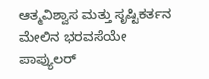ಆತ್ಮವಿಶ್ವಾಸ ಮತ್ತು ಸೃಷ್ಟಿಕರ್ತನ ಮೇಲಿನ ಭರವಸೆಯೇ ಪಾಪ್ಯುಲರ್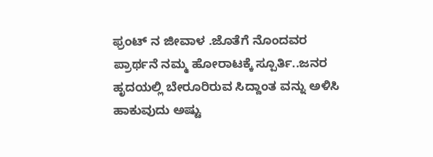ಫ್ರಂಟ್ ನ ಜೀವಾಳ .ಜೊತೆಗೆ ನೊಂದವರ ಪ್ರಾರ್ಥನೆ ನಮ್ಮ ಹೋರಾಟಕ್ಕೆ ಸ್ಪೂರ್ತಿ..ಜನರ ಹೃದಯಲ್ಲಿ ಬೇರೂರಿರುವ ಸಿದ್ದಾಂತ ವನ್ನು ಅಳಿಸಿ ಹಾಕುವುದು ಅಷ್ಟು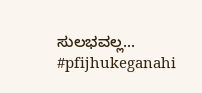ಸುಲಭವಲ್ಲ...
#pfijhukeganahi